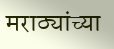मराठ्यांच्या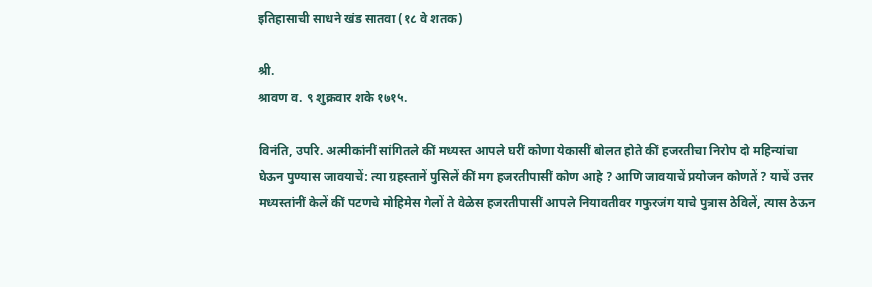इतिहासाची साधने खंड सातवा (१८ वे शतक)

श्री.
श्रावण व. ९ शुक्रवार शके १७१५.

विनंति, उपरि. अत्मीकांनीं सांगितले कीं मध्यस्त आपले घरीं कोणा येकासीं बोलत होते कीं हजरतीचा निरोप दो महिन्यांचा घेऊन पुण्यास जावयाचें: त्या ग्रहस्तानें पुसिलें कीं मग हजरतीपासीं कोण आहे ? आणि जावयाचें प्रयोजन कोणतें ? याचें उत्तर मध्यस्तांनीं केलें कीं पटणचे मोहिमेस गेलों ते वेळेस हजरतीपासीं आपले नियावतीवर गफुरजंग याचे पुत्रास ठेविलें, त्यास ठेऊन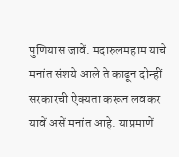पुणियास जावें. मदारुलमहाम याचे मनांत संशये आले ते काढून दोन्हीं सरकारची ऐक्यता करून लवकर यावें असें मनांत आहे. याप्रमाणें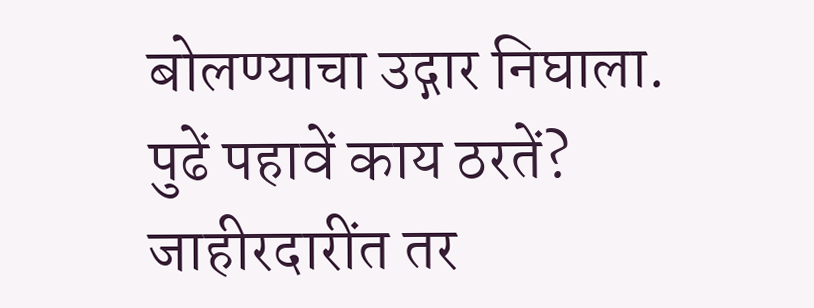बोलण्याचा उद्गार निघाला. पुढें पहावें काय ठरतें? जाहीरदारींत तर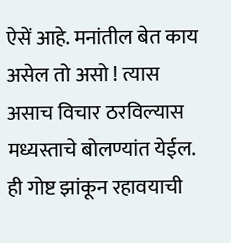ऐसें आहे. मनांतील बेत काय असेल तो असो ! त्यास असाच विचार ठरविल्यास मध्यस्ताचे बोलण्यांत येईल. ही गोष्ट झांकून रहावयाची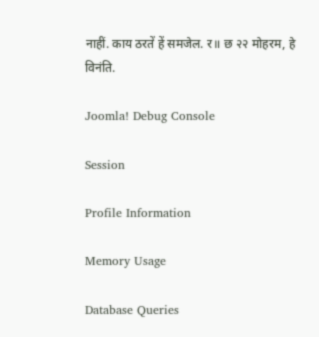नाहीं. काय ठरतें हें समजेल. र॥ छ २२ मोहरम, हे विनंति.

Joomla! Debug Console

Session

Profile Information

Memory Usage

Database Queries